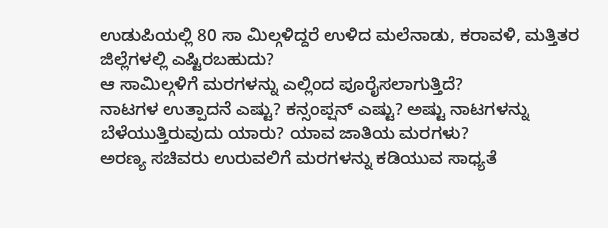ಉಡುಪಿಯಲ್ಲಿ 80 ಸಾ ಮಿಲ್ಗಳಿದ್ದರೆ ಉಳಿದ ಮಲೆನಾಡು, ಕರಾವಳಿ, ಮತ್ತಿತರ ಜಿಲ್ಲೆಗಳಲ್ಲಿ ಎಷ್ಟಿರಬಹುದು?
ಆ ಸಾಮಿಲ್ಗಳಿಗೆ ಮರಗಳನ್ನು ಎಲ್ಲಿಂದ ಪೂರೈಸಲಾಗುತ್ತಿದೆ?
ನಾಟಗಳ ಉತ್ಪಾದನೆ ಎಷ್ಟು? ಕನ್ಸಂಪ್ಷನ್ ಎಷ್ಟು? ಅಷ್ಟು ನಾಟಗಳನ್ನು ಬೆಳೆಯುತ್ತಿರುವುದು ಯಾರು? ಯಾವ ಜಾತಿಯ ಮರಗಳು?
ಅರಣ್ಯ ಸಚಿವರು ಉರುವಲಿಗೆ ಮರಗಳನ್ನು ಕಡಿಯುವ ಸಾಧ್ಯತೆ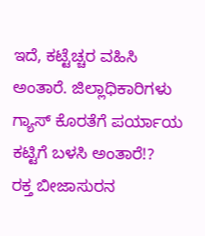ಇದೆ, ಕಟ್ಟೆಚ್ಚರ ವಹಿಸಿ ಅಂತಾರೆ. ಜಿಲ್ಲಾಧಿಕಾರಿಗಳು ಗ್ಯಾಸ್ ಕೊರತೆಗೆ ಪರ್ಯಾಯ ಕಟ್ಟಿಗೆ ಬಳಸಿ ಅಂತಾರೆ!?
ರಕ್ತ ಬೀಜಾಸುರನ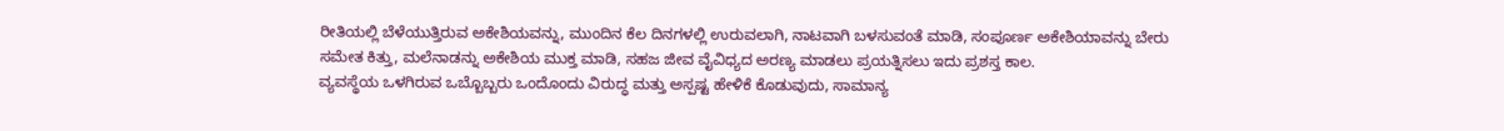ರೀತಿಯಲ್ಲಿ ಬೆಳೆಯುತ್ತಿರುವ ಅಕೇಶಿಯವನ್ನು, ಮುಂದಿನ ಕೆಲ ದಿನಗಳಲ್ಲಿ ಉರುವಲಾಗಿ, ನಾಟವಾಗಿ ಬಳಸುವಂತೆ ಮಾಡಿ, ಸಂಪೂರ್ಣ ಅಕೇಶಿಯಾವನ್ನು ಬೇರು ಸಮೇತ ಕಿತ್ತು, ಮಲೆನಾಡನ್ನು ಅಕೇಶಿಯ ಮುಕ್ತ ಮಾಡಿ, ಸಹಜ ಜೀವ ವೈವಿಧ್ಯದ ಅರಣ್ಯ ಮಾಡಲು ಪ್ರಯತ್ನಿಸಲು ಇದು ಪ್ರಶಸ್ತ ಕಾಲ.
ವ್ಯವಸ್ಥೆಯ ಒಳಗಿರುವ ಒಬ್ಬೊಬ್ಬರು ಒಂದೊಂದು ವಿರುದ್ಧ ಮತ್ತು ಅಸ್ಪಷ್ಟ ಹೇಳಿಕೆ ಕೊಡುವುದು, ಸಾಮಾನ್ಯ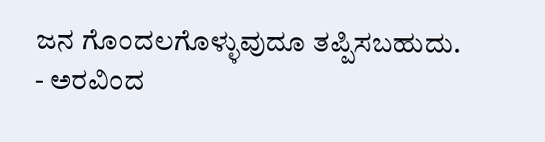ಜನ ಗೊಂದಲಗೊಳ್ಳುವುದೂ ತಪ್ಪಿಸಬಹುದು.
- ಅರವಿಂದ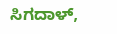ಸಿಗದಾಳ್,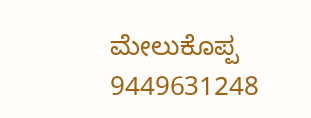ಮೇಲುಕೊಪ್ಪ
9449631248